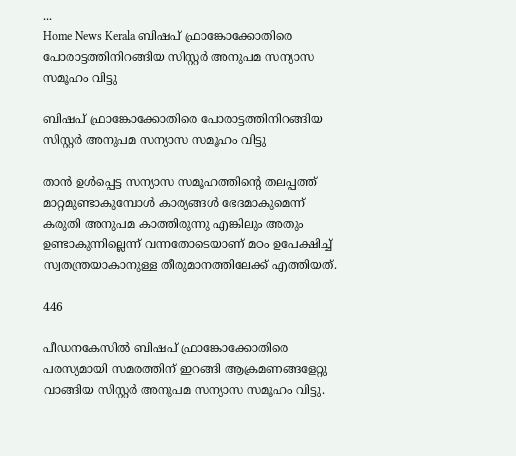...
Home News Kerala ബിഷപ് ഫ്രാങ്കോക്കോതിരെ പോരാട്ടത്തിനിറങ്ങിയ സിസ്റ്റർ അനുപമ സന്യാസ സമൂഹം വിട്ടു

ബിഷപ് ഫ്രാങ്കോക്കോതിരെ പോരാട്ടത്തിനിറങ്ങിയ സിസ്റ്റർ അനുപമ സന്യാസ സമൂഹം വിട്ടു

താൻ ഉൾപ്പെട്ട സന്യാസ സമൂഹത്തിൻ്റെ തലപ്പത്ത് മാറ്റമുണ്ടാകുമ്പോൾ കാര്യങ്ങൾ ഭേദമാകുമെന്ന് കരുതി അനുപമ കാത്തിരുന്നു എങ്കിലും അതും ഉണ്ടാകുന്നില്ലെന്ന് വന്നതോടെയാണ് മഠം ഉപേക്ഷിച്ച് സ്വതന്ത്രയാകാനുള്ള തീരുമാനത്തിലേക്ക് എത്തിയത്.

446

പീഡനകേസിൽ ബിഷപ് ഫ്രാങ്കോക്കോതിരെ പരസ്യമായി സമരത്തിന് ഇറങ്ങി ആക്രമണങ്ങളേറ്റു വാങ്ങിയ സിസ്റ്റർ അനുപമ സന്യാസ സമൂഹം വിട്ടു.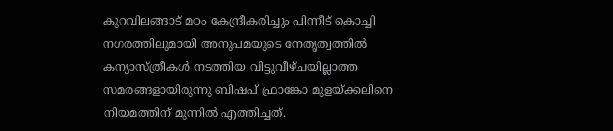കുറവിലങ്ങാട് മഠം കേന്ദ്രീകരിച്ചും പിന്നീട് കൊച്ചി നഗരത്തിലുമായി അനുപമയുടെ നേതൃത്വത്തിൽ കന്യാസ്ത്രീകൾ നടത്തിയ വിട്ടുവീഴ്ചയില്ലാത്ത സമരങ്ങളായിരുന്നു ബിഷപ് ഫ്രാങ്കോ മുളയ്ക്കലിനെ നിയമത്തിന് മുന്നിൽ എത്തിച്ചത്.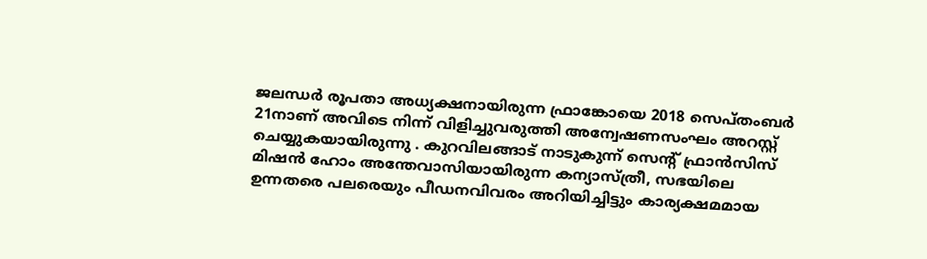ജലന്ധർ രൂപതാ അധ്യക്ഷനായിരുന്ന ഫ്രാങ്കോയെ 2018 സെപ്തംബർ 21നാണ് അവിടെ നിന്ന് വിളിച്ചുവരുത്തി അന്വേഷണസംഘം അറസ്റ്റ് ചെയ്യുകയായിരുന്നു . കുറവിലങ്ങാട് നാടുകുന്ന് സെൻ്റ് ഫ്രാന്‍സിസ് മിഷന്‍ ഹോം അന്തേവാസിയായിരുന്ന കന്യാസ്ത്രീ, സഭയിലെ ഉന്നതരെ പലരെയും പീഡനവിവരം അറിയിച്ചിട്ടും കാര്യക്ഷമമായ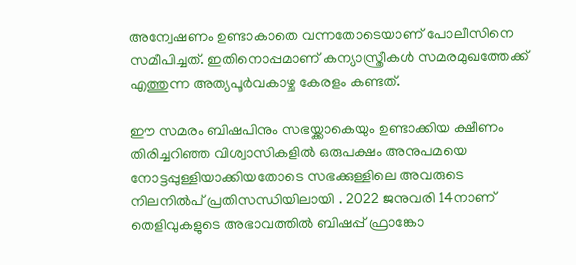അന്വേഷണം ഉണ്ടാകാതെ വന്നതോടെയാണ് പോലീസിനെ സമീപിച്ചത്. ഇതിനൊപ്പമാണ് കന്യാസ്ത്രീകൾ സമരമുഖത്തേക്ക് എത്തുന്ന അത്യപൂർവകാഴ്ച കേരളം കണ്ടത്.

ഈ സമരം ബിഷപിനും സഭയ്ക്കാകെയും ഉണ്ടാക്കിയ ക്ഷീണം തിരിച്ചറിഞ്ഞ വിശ്വാസികളിൽ ഒരുപക്ഷം അനുപമയെ നോട്ടപ്പുള്ളിയാക്കിയതോടെ സഭക്കുള്ളിലെ അവരുടെ നിലനിൽപ് പ്രതിസന്ധിയിലായി . 2022 ജനുവരി 14നാണ് തെളിവുകളുടെ അഭാവത്തിൽ ബിഷപ്പ് ഫ്രാങ്കോ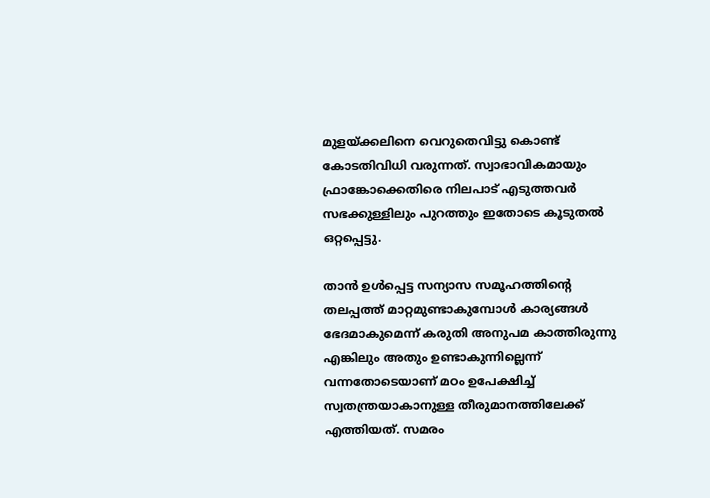മുളയ്ക്കലിനെ വെറുതെവിട്ടു കൊണ്ട് കോടതിവിധി വരുന്നത്. സ്വാഭാവികമായും ഫ്രാങ്കോക്കെതിരെ നിലപാട് എടുത്തവർ സഭക്കുള്ളിലും പുറത്തും ഇതോടെ കൂടുതൽ ഒറ്റപ്പെട്ടു.

താൻ ഉൾപ്പെട്ട സന്യാസ സമൂഹത്തിൻ്റെ തലപ്പത്ത് മാറ്റമുണ്ടാകുമ്പോൾ കാര്യങ്ങൾ ഭേദമാകുമെന്ന് കരുതി അനുപമ കാത്തിരുന്നു എങ്കിലും അതും ഉണ്ടാകുന്നില്ലെന്ന് വന്നതോടെയാണ് മഠം ഉപേക്ഷിച്ച് സ്വതന്ത്രയാകാനുള്ള തീരുമാനത്തിലേക്ക് എത്തിയത്. സമരം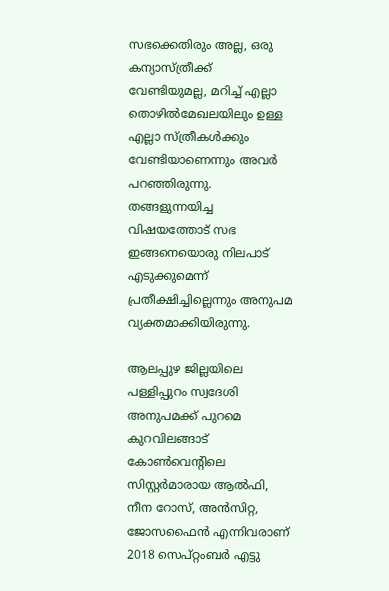സഭക്കെതിരും അല്ല, ഒരു കന്യാസ്ത്രീക്ക് വേണ്ടിയുമല്ല, മറിച്ച് എല്ലാ തൊഴിൽമേഖലയിലും ഉള്ള എല്ലാ സ്ത്രീകള്‍ക്കും വേണ്ടിയാണെന്നും അവർ പറഞ്ഞിരുന്നു. തങ്ങളുന്നയിച്ച വിഷയത്തോട് സഭ ഇങ്ങനെയൊരു നിലപാട് എടുക്കുമെന്ന് പ്രതീക്ഷിച്ചില്ലെന്നും അനുപമ വ്യക്തമാക്കിയിരുന്നു.

ആലപ്പുഴ ജില്ലയിലെ പള്ളിപ്പുറം സ്വദേശി അനുപമക്ക് പുറമെ കുറവിലങ്ങാട് കോൺവെന്റിലെ സിസ്റ്റർമാരായ ആൽഫി, നീന റോസ്, അൻസിറ്റ, ജോസഫൈൻ എന്നിവരാണ് 2018 സെപ്റ്റംബർ എട്ടു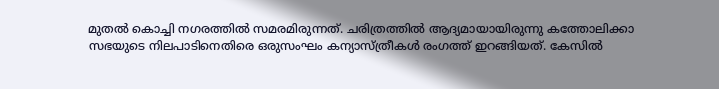മുതൽ കൊച്ചി നഗരത്തിൽ സമരമിരുന്നത്. ചരിത്രത്തിൽ ആദ്യമായായിരുന്നു കത്തോലിക്കാ സഭയുടെ നിലപാടിനെതിരെ ഒരുസംഘം കന്യാസ്ത്രീകൾ രംഗത്ത് ഇറങ്ങിയത്. കേസിൽ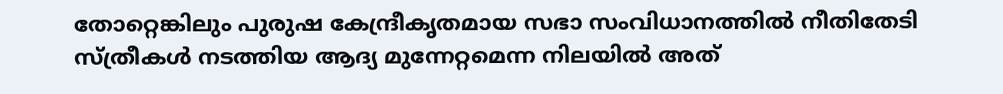തോറ്റെങ്കിലും പുരുഷ കേന്ദ്രീകൃതമായ സഭാ സംവിധാനത്തിൽ നീതിതേടി സ്ത്രീകൾ നടത്തിയ ആദ്യ മുന്നേറ്റമെന്ന നിലയിൽ അത്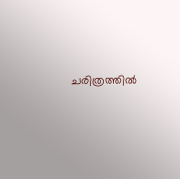ചരിത്രത്തിൽ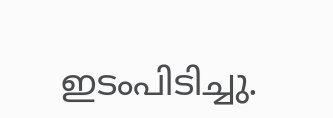ഇടംപിടിച്ചു.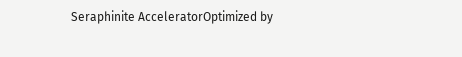Seraphinite AcceleratorOptimized by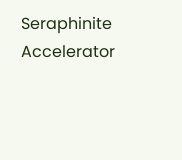Seraphinite Accelerator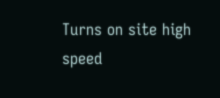Turns on site high speed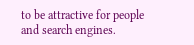to be attractive for people and search engines.